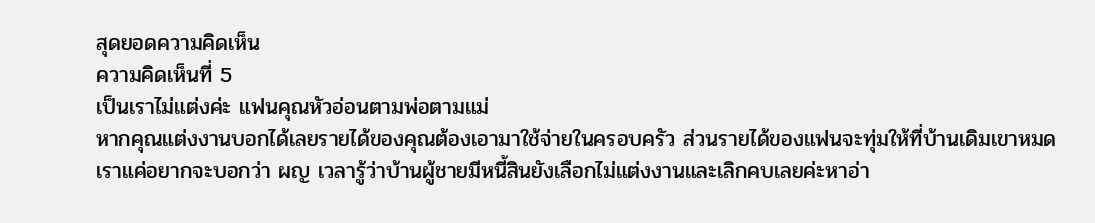สุดยอดความคิดเห็น
ความคิดเห็นที่ 5
เป็นเราไม่แต่งค่ะ แฟนคุณหัวอ่อนตามพ่อตามแม่
หากคุณแต่งงานบอกได้เลยรายได้ของคุณต้องเอามาใช้จ่ายในครอบครัว ส่วนรายได้ของแฟนจะทุ่มให้ที่บ้านเดิมเขาหมด
เราแค่อยากจะบอกว่า ผญ เวลารู้ว่าบ้านผู้ชายมีหนี้สินยังเลือกไม่แต่งงานและเลิกคบเลยค่ะหาอ่า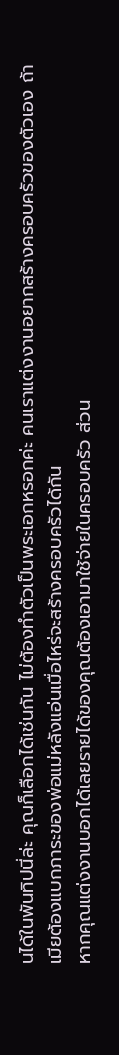นได้ในพันทิปนี่ล่ะ คุณก็เลือกได้เช่นกัน ไม่ต้องทำตัวเป็นพระเอกหรอกค่ะ คนเราแต่งงานอยากสร้างครอบครัวของตัวเอง ถ้าเมียต้องแบกภาระของพ่อแม่หลังแอ่นเมื่อไหร่จะสร้างครอบครัวได้กัน
หากคุณแต่งงานบอกได้เลยรายได้ของคุณต้องเอามาใช้จ่ายในครอบครัว ส่วน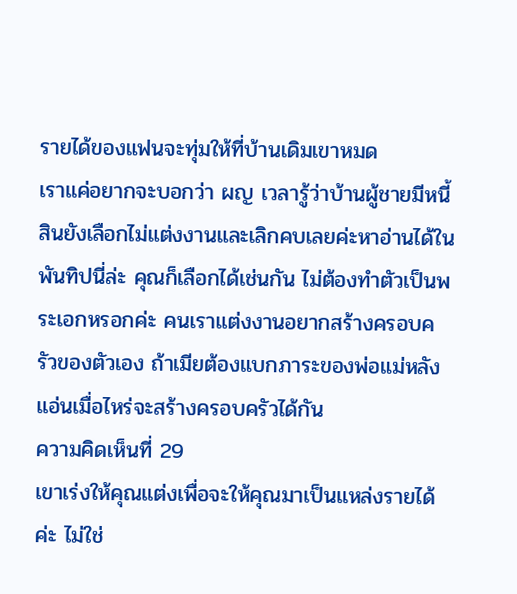รายได้ของแฟนจะทุ่มให้ที่บ้านเดิมเขาหมด
เราแค่อยากจะบอกว่า ผญ เวลารู้ว่าบ้านผู้ชายมีหนี้สินยังเลือกไม่แต่งงานและเลิกคบเลยค่ะหาอ่านได้ในพันทิปนี่ล่ะ คุณก็เลือกได้เช่นกัน ไม่ต้องทำตัวเป็นพระเอกหรอกค่ะ คนเราแต่งงานอยากสร้างครอบครัวของตัวเอง ถ้าเมียต้องแบกภาระของพ่อแม่หลังแอ่นเมื่อไหร่จะสร้างครอบครัวได้กัน
ความคิดเห็นที่ 29
เขาเร่งให้คุณแต่งเพื่อจะให้คุณมาเป็นแหล่งรายได้ค่ะ ไม่ใช่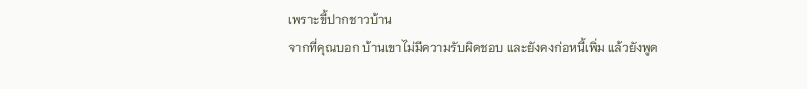เพราะขี้ปากชาวบ้าน
จากที่คุณบอก บ้านเขาไม่มีความรับผิดชอบ และยังคงก่อหนี้เพิ่ม แล้วยังพูด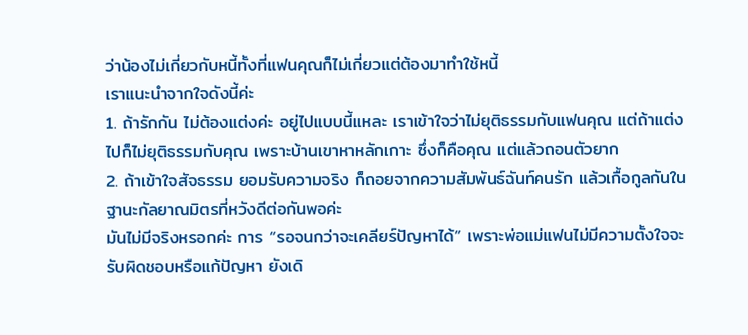ว่าน้องไม่เกี่ยวกับหนี้ทั้งที่แฟนคุณก็ไม่เกี่ยวแต่ต้องมาทำใช้หนี้
เราแนะนำจากใจดังนี้ค่ะ
1. ถ้ารักกัน ไม่ต้องแต่งค่ะ อยู่ไปแบบนี้แหละ เราเข้าใจว่าไม่ยุติธรรมกับแฟนคุณ แต่ถ้าแต่งไปก็ไม่ยุติธรรมกับคุณ เพราะบ้านเขาหาหลักเกาะ ซึ่งก็คือคุณ แต่แล้วถอนตัวยาก
2. ถ้าเข้าใจสัจธรรม ยอมรับความจริง ก็ถอยจากความสัมพันธ์ฉันท์คนรัก แล้วเกื้อกูลกันในฐานะกัลยาณมิตรที่หวังดีต่อกันพอค่ะ
มันไม่มีจริงหรอกค่ะ การ “รอจนกว่าจะเคลียร์ปัญหาได้” เพราะพ่อแม่แฟนไม่มีความตั้งใจจะรับผิดชอบหรือแก้ปัญหา ยังเดิ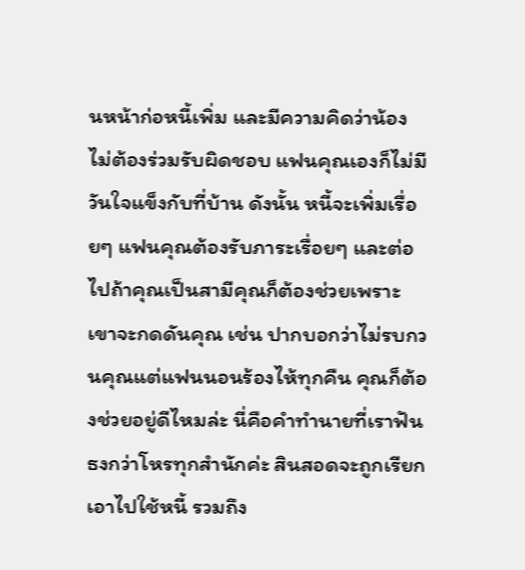นหน้าก่อหนี้เพิ่ม และมีความคิดว่าน้องไม่ต้องร่วมรับผิดชอบ แฟนคุณเองก็ไม่มีวันใจแข็งกับที่บ้าน ดังนั้น หนี้จะเพิ่มเรื่อยๆ แฟนคุณต้องรับภาระเรื่อยๆ และต่อไปถ้าคุณเป็นสามีคุณก็ต้องช่วยเพราะเขาจะกดดันคุณ เช่น ปากบอกว่าไม่รบกวนคุณแต่แฟนนอนร้องไห้ทุกคืน คุณก็ต้องช่วยอยู่ดีไหมล่ะ นี่คือคำทำนายที่เราฟันธงกว่าโหรทุกสำนักค่ะ สินสอดจะถูกเรียกเอาไปใช้หนี้ รวมถึง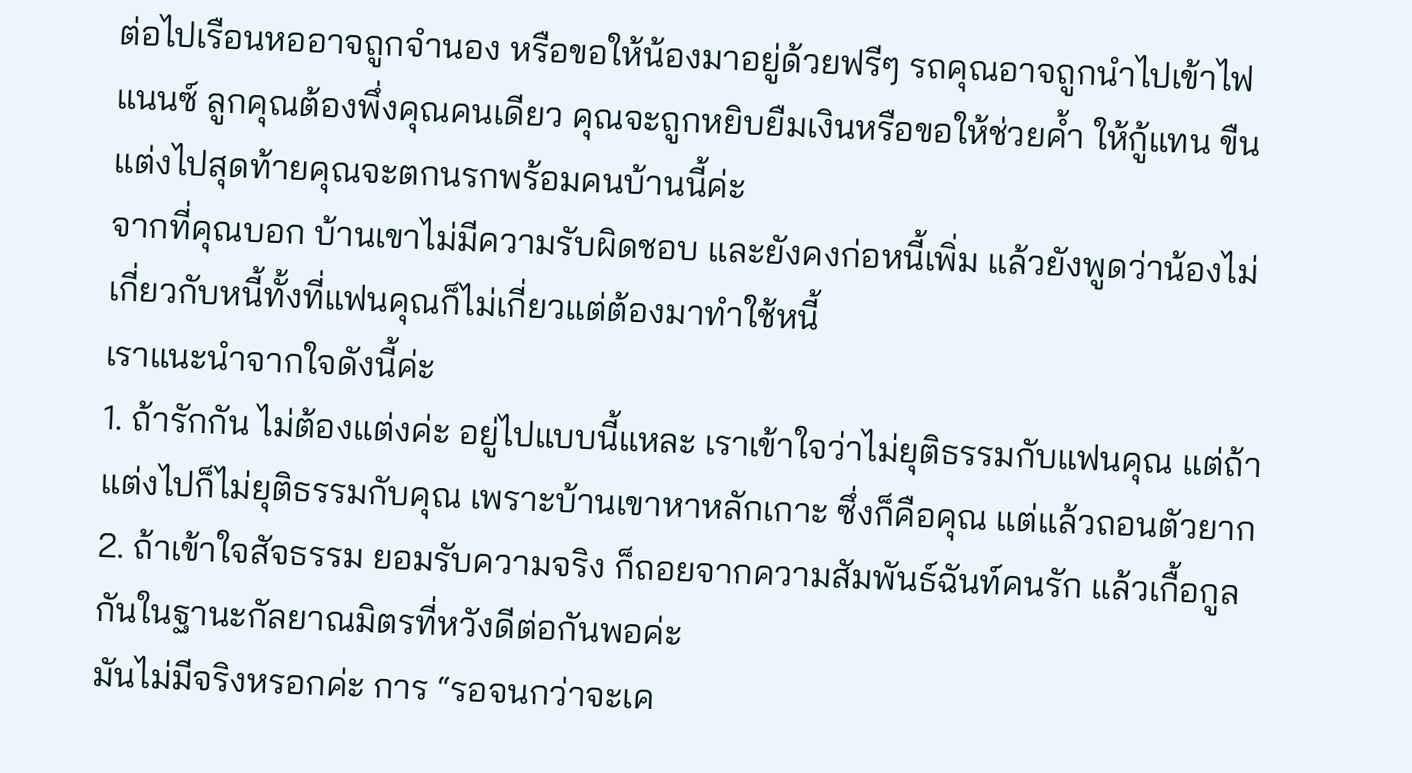ต่อไปเรือนหออาจถูกจำนอง หรือขอให้น้องมาอยู่ด้วยฟรีๆ รถคุณอาจถูกนำไปเข้าไฟแนนซ์ ลูกคุณต้องพึ่งคุณคนเดียว คุณจะถูกหยิบยืมเงินหรือขอให้ช่วยค้ำ ให้กู้แทน ขืนแต่งไปสุดท้ายคุณจะตกนรกพร้อมคนบ้านนี้ค่ะ
จากที่คุณบอก บ้านเขาไม่มีความรับผิดชอบ และยังคงก่อหนี้เพิ่ม แล้วยังพูดว่าน้องไม่เกี่ยวกับหนี้ทั้งที่แฟนคุณก็ไม่เกี่ยวแต่ต้องมาทำใช้หนี้
เราแนะนำจากใจดังนี้ค่ะ
1. ถ้ารักกัน ไม่ต้องแต่งค่ะ อยู่ไปแบบนี้แหละ เราเข้าใจว่าไม่ยุติธรรมกับแฟนคุณ แต่ถ้าแต่งไปก็ไม่ยุติธรรมกับคุณ เพราะบ้านเขาหาหลักเกาะ ซึ่งก็คือคุณ แต่แล้วถอนตัวยาก
2. ถ้าเข้าใจสัจธรรม ยอมรับความจริง ก็ถอยจากความสัมพันธ์ฉันท์คนรัก แล้วเกื้อกูลกันในฐานะกัลยาณมิตรที่หวังดีต่อกันพอค่ะ
มันไม่มีจริงหรอกค่ะ การ “รอจนกว่าจะเค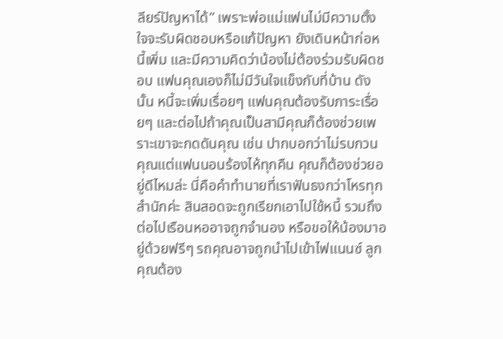ลียร์ปัญหาได้” เพราะพ่อแม่แฟนไม่มีความตั้งใจจะรับผิดชอบหรือแก้ปัญหา ยังเดินหน้าก่อหนี้เพิ่ม และมีความคิดว่าน้องไม่ต้องร่วมรับผิดชอบ แฟนคุณเองก็ไม่มีวันใจแข็งกับที่บ้าน ดังนั้น หนี้จะเพิ่มเรื่อยๆ แฟนคุณต้องรับภาระเรื่อยๆ และต่อไปถ้าคุณเป็นสามีคุณก็ต้องช่วยเพราะเขาจะกดดันคุณ เช่น ปากบอกว่าไม่รบกวนคุณแต่แฟนนอนร้องไห้ทุกคืน คุณก็ต้องช่วยอยู่ดีไหมล่ะ นี่คือคำทำนายที่เราฟันธงกว่าโหรทุกสำนักค่ะ สินสอดจะถูกเรียกเอาไปใช้หนี้ รวมถึงต่อไปเรือนหออาจถูกจำนอง หรือขอให้น้องมาอยู่ด้วยฟรีๆ รถคุณอาจถูกนำไปเข้าไฟแนนซ์ ลูกคุณต้อง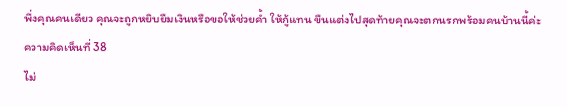พึ่งคุณคนเดียว คุณจะถูกหยิบยืมเงินหรือขอให้ช่วยค้ำ ให้กู้แทน ขืนแต่งไปสุดท้ายคุณจะตกนรกพร้อมคนบ้านนี้ค่ะ
ความคิดเห็นที่ 38
ไม่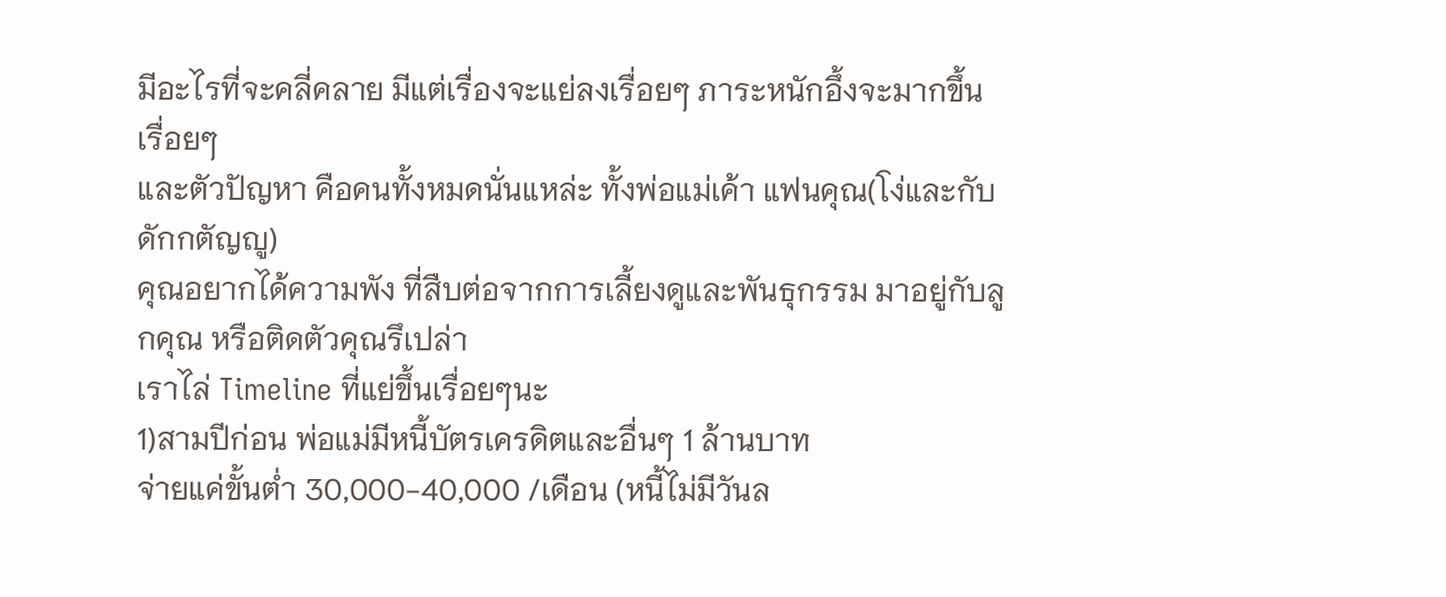มีอะไรที่จะคลี่คลาย มีแต่เรื่องจะแย่ลงเรื่อยๆ ภาระหนักอึ้งจะมากขึ้นเรื่อยๆ
และตัวปัญหา คือคนทั้งหมดนั่นแหล่ะ ทั้งพ่อแม่เค้า แฟนคุณ(โง่และกับดักกตัญญู)
คุณอยากได้ความพัง ที่สืบต่อจากการเลี้ยงดูและพันธุกรรม มาอยู่กับลูกคุณ หรือติดตัวคุณรึเปล่า
เราไล่ Timeline ที่แย่ขึ้นเรื่อยๆนะ
1)สามปีก่อน พ่อแม่มีหนี้บัตรเครดิตและอื่นๆ 1 ล้านบาท
จ่ายแค่ขั้นต่ำ 30,000-40,000 /เดือน (หนี้ไม่มีวันล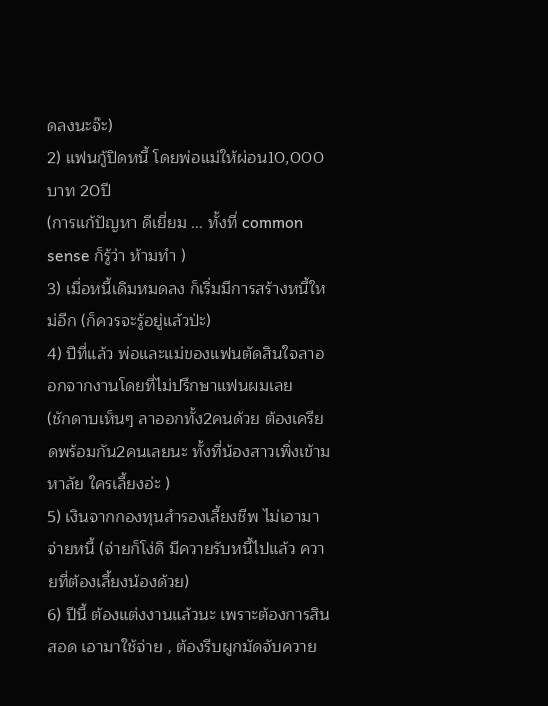ดลงนะจ๊ะ)
2) แฟนกู้ปิดหนี้ โดยพ่อแม่ให้ผ่อน10,000บาท 20ปี
(การแก้ปัญหา ดีเยี่ยม ... ทั้งที่ common sense ก็รู้ว่า ห้ามทำ )
3) เมื่อหนี้เดิมหมดลง ก็เริ่มมีการสร้างหนี้ใหม่อีก (ก็ควรจะรู้อยู่แล้วป่ะ)
4) ปีที่แล้ว พ่อและแม่ของแฟนตัดสินใจลาออกจากงานโดยที่ไม่ปรึกษาแฟนผมเลย
(ชักดาบเห็นๆ ลาออกทั้ง2คนด้วย ต้องเครียดพร้อมกัน2คนเลยนะ ทั้งที่น้องสาวเพิ่งเข้ามหาลัย ใครเลี้ยงอ่ะ )
5) เงินจากกองทุนสำรองเลี้ยงชีพ ไม่เอามาจ่ายหนี้ (จ่ายก็โง่ดิ มีควายรับหนี้ไปแล้ว ควายที่ต้องเลี้ยงน้องด้วย)
6) ปีนี้ ต้องแต่งงานแล้วนะ เพราะต้องการสินสอด เอามาใช้จ่าย , ต้องรีบผูกมัดจับควาย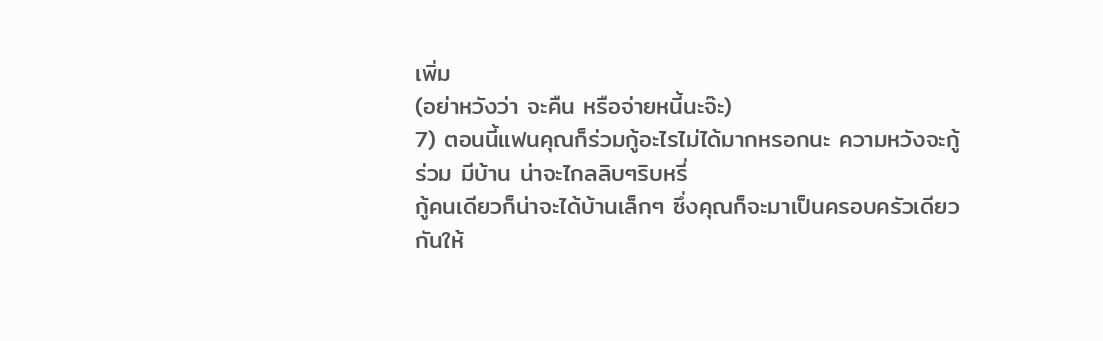เพิ่ม
(อย่าหวังว่า จะคืน หรือจ่ายหนี้นะจ๊ะ)
7) ตอนนี้แฟนคุณก็ร่วมกู้อะไรไม่ได้มากหรอกนะ ความหวังจะกู้ร่วม มีบ้าน น่าจะไกลลิบๆริบหรี่
กู้คนเดียวก็น่าจะได้บ้านเล็กๆ ซึ่งคุณก็จะมาเป็นครอบครัวเดียวกันให้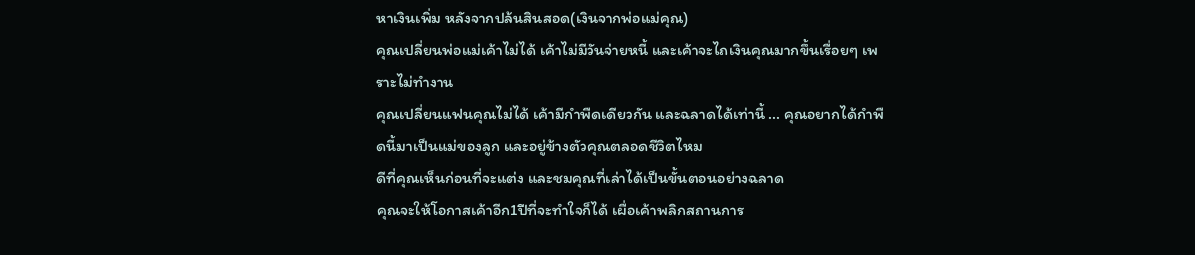หาเงินเพิ่ม หลังจากปล้นสินสอด(เงินจากพ่อแม่คุณ)
คุณเปลี่ยนพ่อแม่เค้าไม่ได้ เค้าไม่มีวันจ่ายหนี้ และเค้าจะไถเงินคุณมากขึ้นเรื่อยๆ เพราะไม่ทำงาน
คุณเปลี่ยนแฟนคุณไม่ได้ เค้ามีกำพืดเดียวกัน และฉลาดได้เท่านี้ ... คุณอยากได้กำพืดนี้มาเป็นแม่ของลูก และอยู่ข้างตัวคุณตลอดชีวิตไหม
ดีที่คุณเห็นก่อนที่จะแต่ง และชมคุณที่เล่าได้เป็นขั้นตอนอย่างฉลาด
คุณจะให้โอกาสเค้าอีก1ปีที่จะทำใจก็ได้ เผื่อเค้าพลิกสถานการ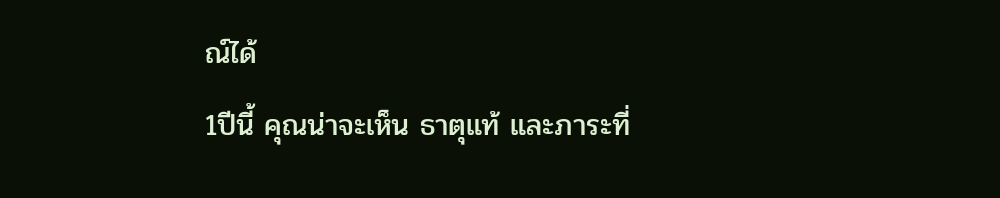ณ์ได้
1ปีนี้ คุณน่าจะเห็น ธาตุแท้ และภาระที่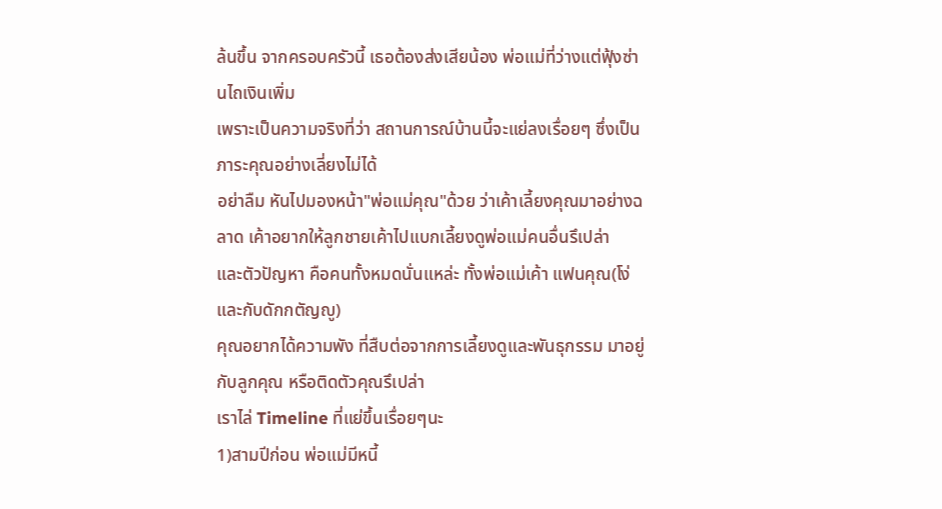ล้นขึ้น จากครอบครัวนี้ เธอต้องส่งเสียน้อง พ่อแม่ที่ว่างแต่ฟุ้งซ่านไถเงินเพิ่ม
เพราะเป็นความจริงที่ว่า สถานการณ์บ้านนี้จะแย่ลงเรื่อยๆ ซึ่งเป็นภาระคุณอย่างเลี่ยงไม่ได้
อย่าลืม หันไปมองหน้า"พ่อแม่คุณ"ด้วย ว่าเค้าเลี้ยงคุณมาอย่างฉลาด เค้าอยากให้ลูกชายเค้าไปแบกเลี้ยงดูพ่อแม่คนอื่นรึเปล่า
และตัวปัญหา คือคนทั้งหมดนั่นแหล่ะ ทั้งพ่อแม่เค้า แฟนคุณ(โง่และกับดักกตัญญู)
คุณอยากได้ความพัง ที่สืบต่อจากการเลี้ยงดูและพันธุกรรม มาอยู่กับลูกคุณ หรือติดตัวคุณรึเปล่า
เราไล่ Timeline ที่แย่ขึ้นเรื่อยๆนะ
1)สามปีก่อน พ่อแม่มีหนี้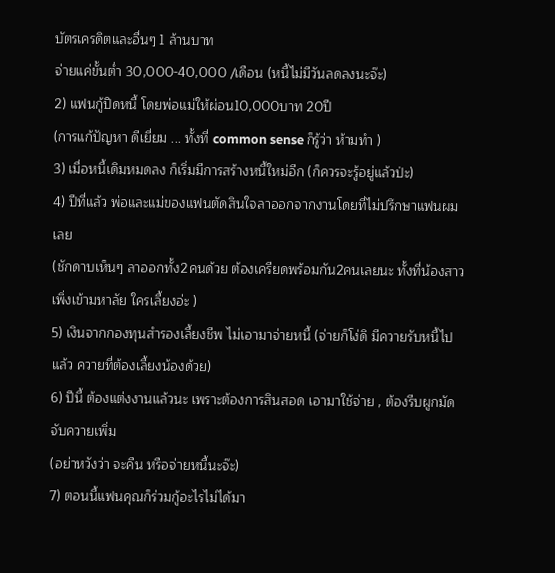บัตรเครดิตและอื่นๆ 1 ล้านบาท
จ่ายแค่ขั้นต่ำ 30,000-40,000 /เดือน (หนี้ไม่มีวันลดลงนะจ๊ะ)
2) แฟนกู้ปิดหนี้ โดยพ่อแม่ให้ผ่อน10,000บาท 20ปี
(การแก้ปัญหา ดีเยี่ยม ... ทั้งที่ common sense ก็รู้ว่า ห้ามทำ )
3) เมื่อหนี้เดิมหมดลง ก็เริ่มมีการสร้างหนี้ใหม่อีก (ก็ควรจะรู้อยู่แล้วป่ะ)
4) ปีที่แล้ว พ่อและแม่ของแฟนตัดสินใจลาออกจากงานโดยที่ไม่ปรึกษาแฟนผมเลย
(ชักดาบเห็นๆ ลาออกทั้ง2คนด้วย ต้องเครียดพร้อมกัน2คนเลยนะ ทั้งที่น้องสาวเพิ่งเข้ามหาลัย ใครเลี้ยงอ่ะ )
5) เงินจากกองทุนสำรองเลี้ยงชีพ ไม่เอามาจ่ายหนี้ (จ่ายก็โง่ดิ มีควายรับหนี้ไปแล้ว ควายที่ต้องเลี้ยงน้องด้วย)
6) ปีนี้ ต้องแต่งงานแล้วนะ เพราะต้องการสินสอด เอามาใช้จ่าย , ต้องรีบผูกมัดจับควายเพิ่ม
(อย่าหวังว่า จะคืน หรือจ่ายหนี้นะจ๊ะ)
7) ตอนนี้แฟนคุณก็ร่วมกู้อะไรไม่ได้มา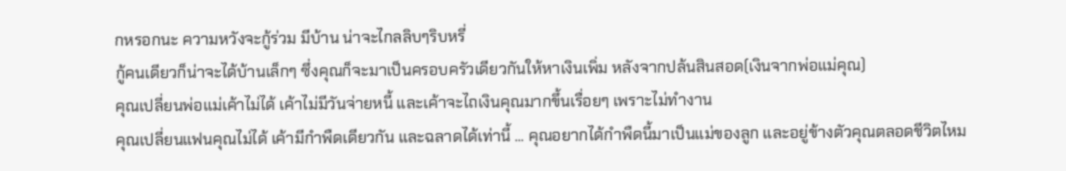กหรอกนะ ความหวังจะกู้ร่วม มีบ้าน น่าจะไกลลิบๆริบหรี่
กู้คนเดียวก็น่าจะได้บ้านเล็กๆ ซึ่งคุณก็จะมาเป็นครอบครัวเดียวกันให้หาเงินเพิ่ม หลังจากปล้นสินสอด(เงินจากพ่อแม่คุณ)
คุณเปลี่ยนพ่อแม่เค้าไม่ได้ เค้าไม่มีวันจ่ายหนี้ และเค้าจะไถเงินคุณมากขึ้นเรื่อยๆ เพราะไม่ทำงาน
คุณเปลี่ยนแฟนคุณไม่ได้ เค้ามีกำพืดเดียวกัน และฉลาดได้เท่านี้ ... คุณอยากได้กำพืดนี้มาเป็นแม่ของลูก และอยู่ข้างตัวคุณตลอดชีวิตไหม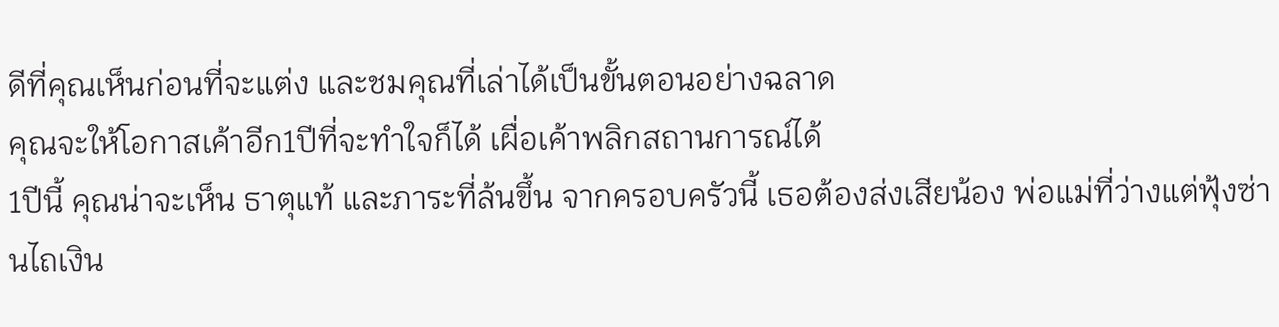ดีที่คุณเห็นก่อนที่จะแต่ง และชมคุณที่เล่าได้เป็นขั้นตอนอย่างฉลาด
คุณจะให้โอกาสเค้าอีก1ปีที่จะทำใจก็ได้ เผื่อเค้าพลิกสถานการณ์ได้
1ปีนี้ คุณน่าจะเห็น ธาตุแท้ และภาระที่ล้นขึ้น จากครอบครัวนี้ เธอต้องส่งเสียน้อง พ่อแม่ที่ว่างแต่ฟุ้งซ่านไถเงิน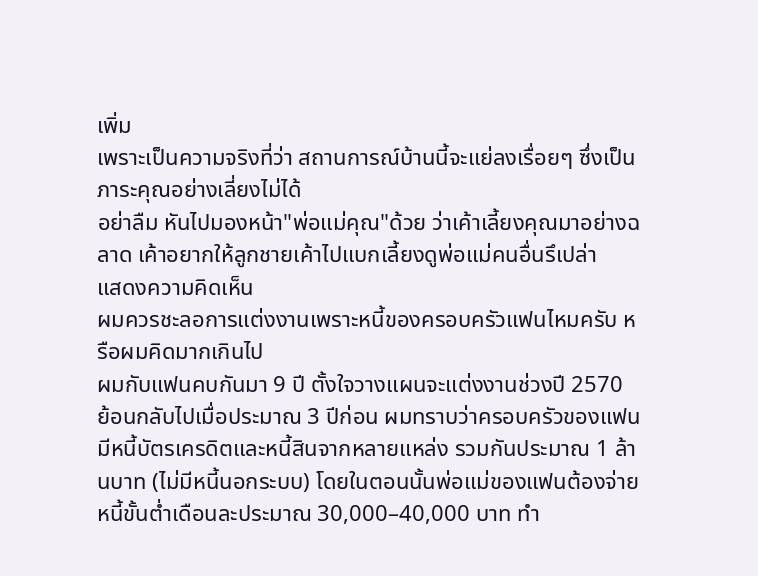เพิ่ม
เพราะเป็นความจริงที่ว่า สถานการณ์บ้านนี้จะแย่ลงเรื่อยๆ ซึ่งเป็นภาระคุณอย่างเลี่ยงไม่ได้
อย่าลืม หันไปมองหน้า"พ่อแม่คุณ"ด้วย ว่าเค้าเลี้ยงคุณมาอย่างฉลาด เค้าอยากให้ลูกชายเค้าไปแบกเลี้ยงดูพ่อแม่คนอื่นรึเปล่า
แสดงความคิดเห็น
ผมควรชะลอการแต่งงานเพราะหนี้ของครอบครัวแฟนไหมครับ หรือผมคิดมากเกินไป
ผมกับแฟนคบกันมา 9 ปี ตั้งใจวางแผนจะแต่งงานช่วงปี 2570
ย้อนกลับไปเมื่อประมาณ 3 ปีก่อน ผมทราบว่าครอบครัวของแฟนมีหนี้บัตรเครดิตและหนี้สินจากหลายแหล่ง รวมกันประมาณ 1 ล้านบาท (ไม่มีหนี้นอกระบบ) โดยในตอนนั้นพ่อแม่ของแฟนต้องจ่ายหนี้ขั้นต่ำเดือนละประมาณ 30,000–40,000 บาท ทำ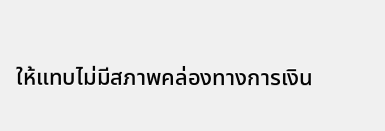ให้แทบไม่มีสภาพคล่องทางการเงิน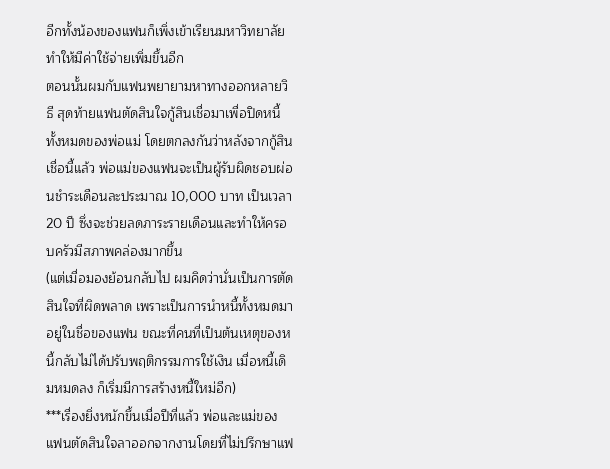อีกทั้งน้องของแฟนก็เพิ่งเข้าเรียนมหาวิทยาลัย ทำให้มีค่าใช้จ่ายเพิ่มขึ้นอีก
ตอนนั้นผมกับแฟนพยายามหาทางออกหลายวิธี สุดท้ายแฟนตัดสินใจกู้สินเชื่อมาเพื่อปิดหนี้ทั้งหมดของพ่อแม่ โดยตกลงกันว่าหลังจากกู้สินเชื่อนี้แล้ว พ่อแม่ของแฟนจะเป็นผู้รับผิดชอบผ่อนชำระเดือนละประมาณ 10,000 บาท เป็นเวลา 20 ปี ซึ่งจะช่วยลดภาระรายเดือนและทำให้ครอบครัวมีสภาพคล่องมากขึ้น
(แต่เมื่อมองย้อนกลับไป ผมคิดว่านั่นเป็นการตัดสินใจที่ผิดพลาด เพราะเป็นการนำหนี้ทั้งหมดมาอยู่ในชื่อของแฟน ขณะที่คนที่เป็นต้นเหตุของหนี้กลับไม่ได้ปรับพฤติกรรมการใช้เงิน เมื่อหนี้เดิมหมดลง ก็เริ่มมีการสร้างหนี้ใหม่อีก)
***เรื่องยิ่งหนักขึ้นเมื่อปีที่แล้ว พ่อและแม่ของแฟนตัดสินใจลาออกจากงานโดยที่ไม่ปรึกษาแฟ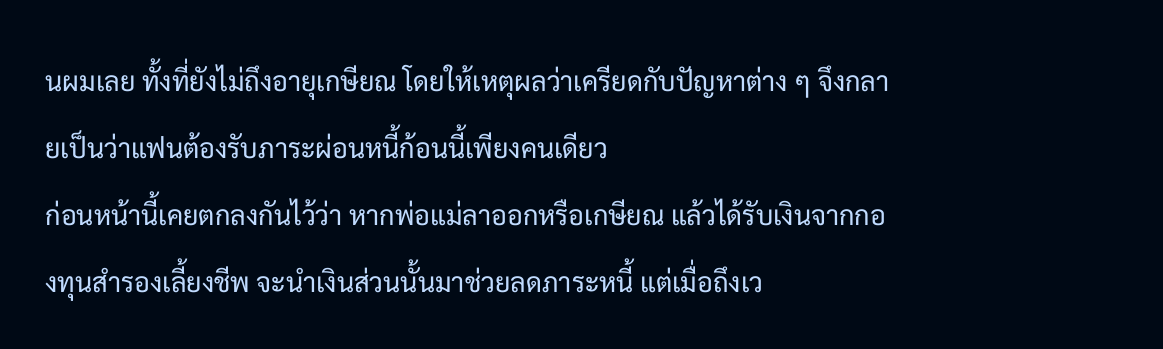นผมเลย ทั้งที่ยังไม่ถึงอายุเกษียณ โดยให้เหตุผลว่าเครียดกับปัญหาต่าง ๆ จึงกลายเป็นว่าแฟนต้องรับภาระผ่อนหนี้ก้อนนี้เพียงคนเดียว
ก่อนหน้านี้เคยตกลงกันไว้ว่า หากพ่อแม่ลาออกหรือเกษียณ แล้วได้รับเงินจากกองทุนสำรองเลี้ยงชีพ จะนำเงินส่วนนั้นมาช่วยลดภาระหนี้ แต่เมื่อถึงเว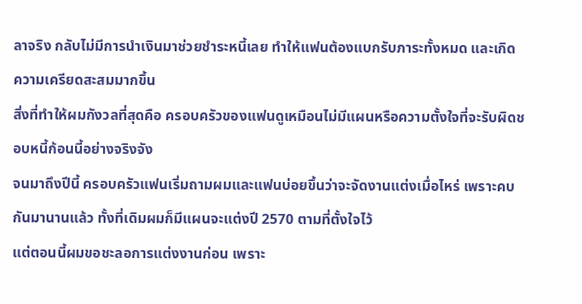ลาจริง กลับไม่มีการนำเงินมาช่วยชำระหนี้เลย ทำให้แฟนต้องแบกรับภาระทั้งหมด และเกิดความเครียดสะสมมากขึ้น
สิ่งที่ทำให้ผมกังวลที่สุดคือ ครอบครัวของแฟนดูเหมือนไม่มีแผนหรือความตั้งใจที่จะรับผิดชอบหนี้ก้อนนี้อย่างจริงจัง
จนมาถึงปีนี้ ครอบครัวแฟนเริ่มถามผมและแฟนบ่อยขึ้นว่าจะจัดงานแต่งเมื่อไหร่ เพราะคบกันมานานแล้ว ทั้งที่เดิมผมก็มีแผนจะแต่งปี 2570 ตามที่ตั้งใจไว้
แต่ตอนนี้ผมขอชะลอการแต่งงานก่อน เพราะ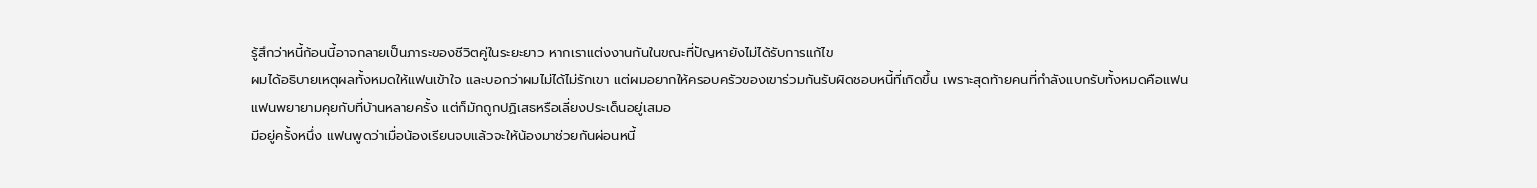รู้สึกว่าหนี้ก้อนนี้อาจกลายเป็นภาระของชีวิตคู่ในระยะยาว หากเราแต่งงานกันในขณะที่ปัญหายังไม่ได้รับการแก้ไข
ผมได้อธิบายเหตุผลทั้งหมดให้แฟนเข้าใจ และบอกว่าผมไม่ได้ไม่รักเขา แต่ผมอยากให้ครอบครัวของเขาร่วมกันรับผิดชอบหนี้ที่เกิดขึ้น เพราะสุดท้ายคนที่กำลังแบกรับทั้งหมดคือแฟน
แฟนพยายามคุยกับที่บ้านหลายครั้ง แต่ก็มักถูกปฏิเสธหรือเลี่ยงประเด็นอยู่เสมอ
มีอยู่ครั้งหนึ่ง แฟนพูดว่าเมื่อน้องเรียนจบแล้วจะให้น้องมาช่วยกันผ่อนหนี้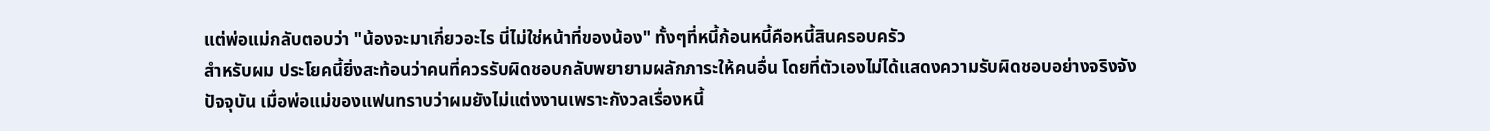แต่พ่อแม่กลับตอบว่า "น้องจะมาเกี่ยวอะไร นี่ไม่ใช่หน้าที่ของน้อง" ทั้งๆที่หนี้ก้อนหนี้คือหนี้สินครอบครัว
สำหรับผม ประโยคนี้ยิ่งสะท้อนว่าคนที่ควรรับผิดชอบกลับพยายามผลักภาระให้คนอื่น โดยที่ตัวเองไม่ได้แสดงความรับผิดชอบอย่างจริงจัง
ปัจจุบัน เมื่อพ่อแม่ของแฟนทราบว่าผมยังไม่แต่งงานเพราะกังวลเรื่องหนี้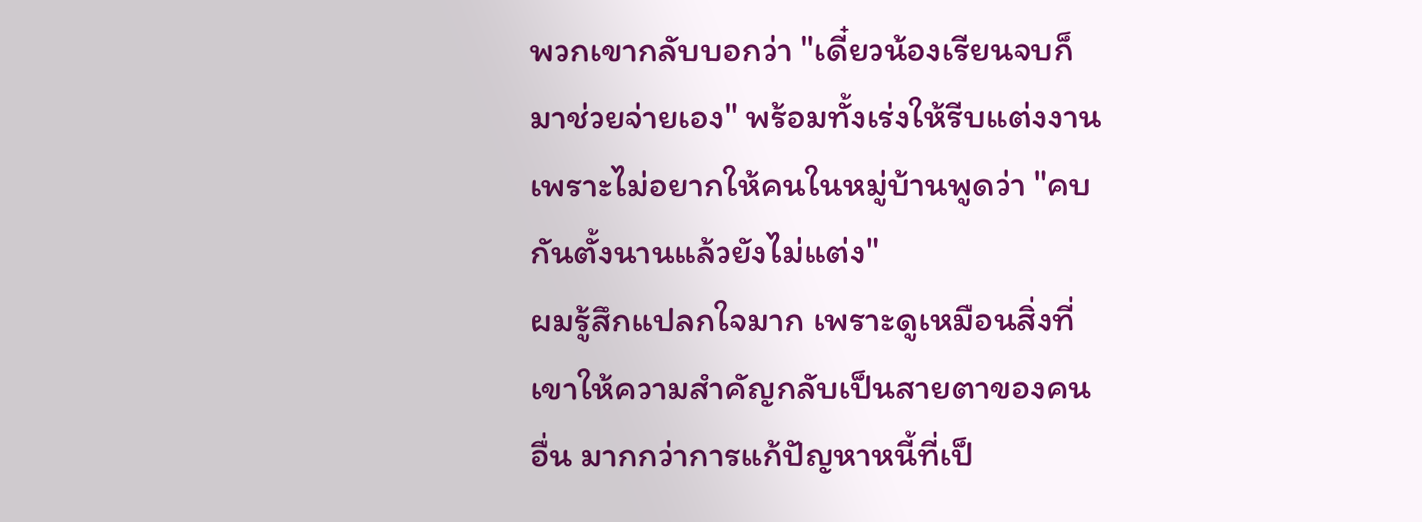พวกเขากลับบอกว่า "เดี๋ยวน้องเรียนจบก็มาช่วยจ่ายเอง" พร้อมทั้งเร่งให้รีบแต่งงาน เพราะไม่อยากให้คนในหมู่บ้านพูดว่า "คบกันตั้งนานแล้วยังไม่แต่ง"
ผมรู้สึกแปลกใจมาก เพราะดูเหมือนสิ่งที่เขาให้ความสำคัญกลับเป็นสายตาของคนอื่น มากกว่าการแก้ปัญหาหนี้ที่เป็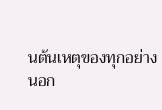นต้นเหตุของทุกอย่าง
นอก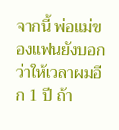จากนี้ พ่อแม่ของแฟนยังบอกว่าให้เวลาผมอีก 1 ปี ถ้า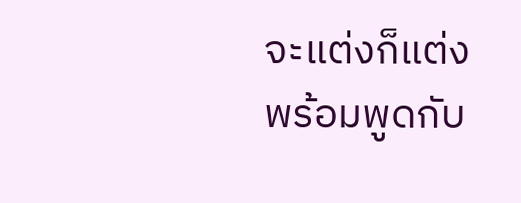จะแต่งก็แต่ง พร้อมพูดกับ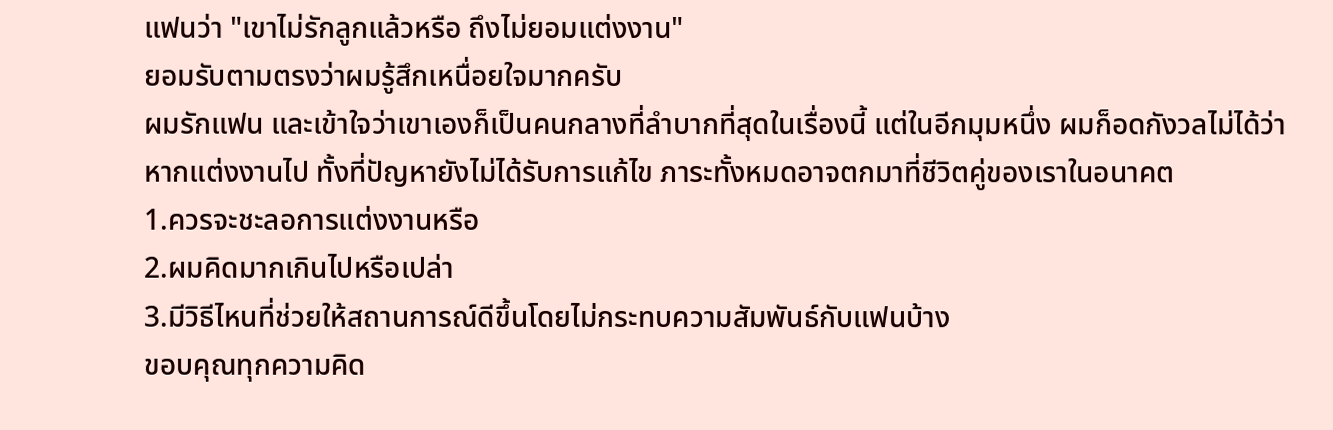แฟนว่า "เขาไม่รักลูกแล้วหรือ ถึงไม่ยอมแต่งงาน"
ยอมรับตามตรงว่าผมรู้สึกเหนื่อยใจมากครับ
ผมรักแฟน และเข้าใจว่าเขาเองก็เป็นคนกลางที่ลำบากที่สุดในเรื่องนี้ แต่ในอีกมุมหนึ่ง ผมก็อดกังวลไม่ได้ว่าหากแต่งงานไป ทั้งที่ปัญหายังไม่ได้รับการแก้ไข ภาระทั้งหมดอาจตกมาที่ชีวิตคู่ของเราในอนาคต
1.ควรจะชะลอการแต่งงานหรือ
2.ผมคิดมากเกินไปหรือเปล่า
3.มีวิธีไหนที่ช่วยให้สถานการณ์ดีขึ้นโดยไม่กระทบความสัมพันธ์กับแฟนบ้าง
ขอบคุณทุกความคิด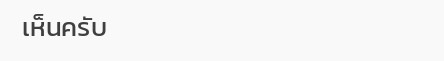เห็นครับ